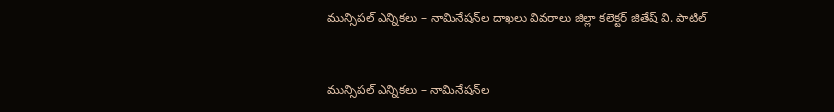మున్సిపల్ ఎన్నికలు – నామినేషన్‌ల దాఖలు వివరాలు జిల్లా కలెక్టర్ జితేష్ వి. పాటిల్


మున్సిపల్ ఎన్నికలు – నామినేషన్‌ల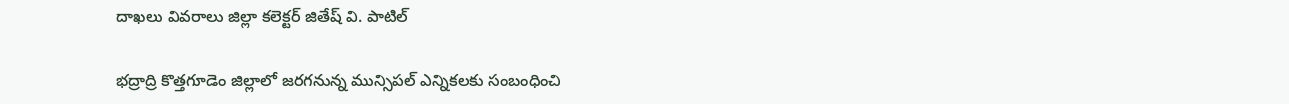దాఖలు వివరాలు జిల్లా కలెక్టర్ జితేష్ వి. పాటిల్

భద్రాద్రి కొత్తగూడెం జిల్లాలో జరగనున్న మున్సిపల్ ఎన్నికలకు సంబంధించి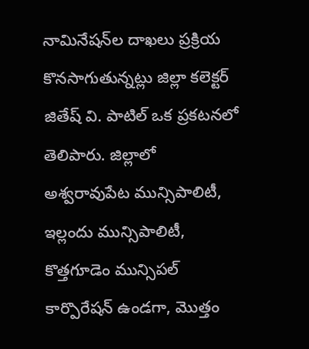నామినేషన్‌ల దాఖలు ప్రక్రియ కొనసాగుతున్నట్లు జిల్లా కలెక్టర్ జితేష్ వి. పాటిల్ ఒక ప్రకటనలో తెలిపారు. జిల్లాలో అశ్వరావుపేట మున్సిపాలిటీ, ఇల్లందు మున్సిపాలిటీ, కొత్తగూడెం మున్సిపల్ కార్పొరేషన్ ఉండగా, మొత్తం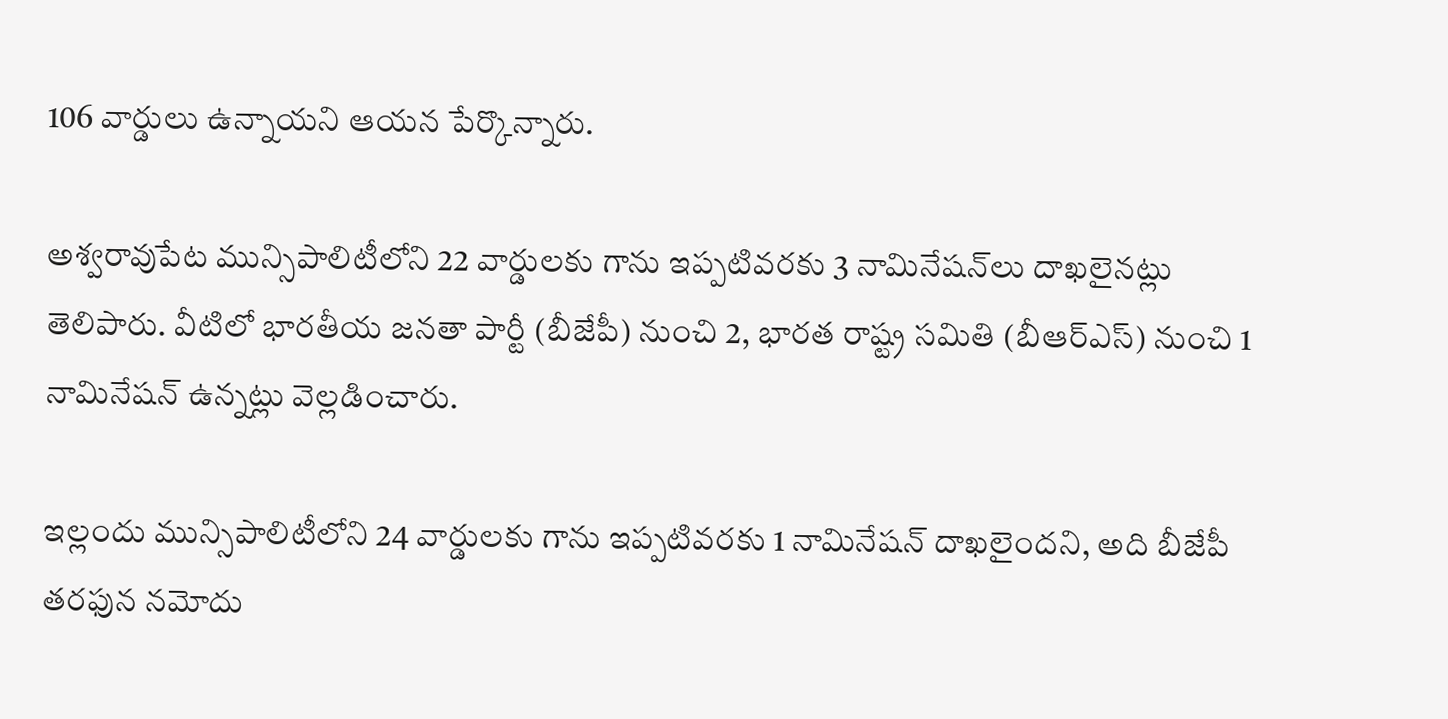106 వార్డులు ఉన్నాయని ఆయన పేర్కొన్నారు.

అశ్వరావుపేట మున్సిపాలిటీలోని 22 వార్డులకు గాను ఇప్పటివరకు 3 నామినేషన్‌లు దాఖలైనట్లు తెలిపారు. వీటిలో భారతీయ జనతా పార్టీ (బీజేపీ) నుంచి 2, భారత రాష్ట్ర సమితి (బీఆర్‌ఎస్) నుంచి 1 నామినేషన్ ఉన్నట్లు వెల్లడించారు.

ఇల్లందు మున్సిపాలిటీలోని 24 వార్డులకు గాను ఇప్పటివరకు 1 నామినేషన్ దాఖలైందని, అది బీజేపీ తరఫున నమోదు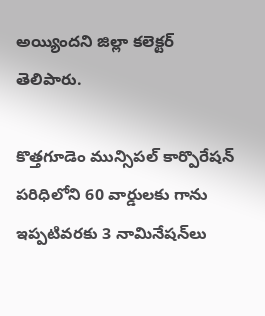అయ్యిందని జిల్లా కలెక్టర్ తెలిపారు.

కొత్తగూడెం మున్సిపల్ కార్పొరేషన్ పరిధిలోని 60 వార్డులకు గాను ఇప్పటివరకు 3 నామినేషన్‌లు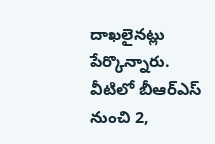దాఖలైనట్లు పేర్కొన్నారు. వీటిలో బీఆర్‌ఎస్ నుంచి 2,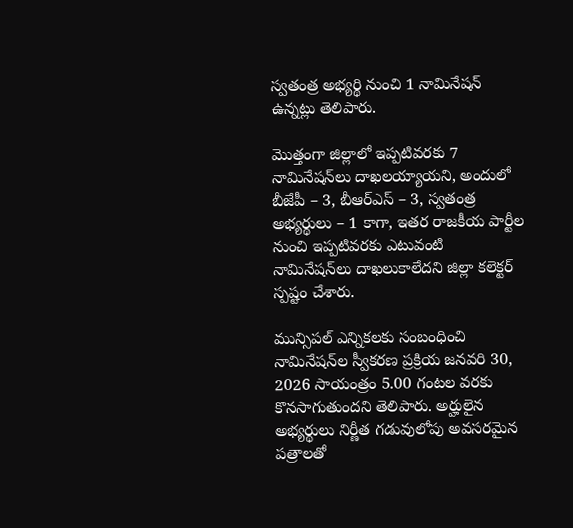స్వతంత్ర అభ్యర్థి నుంచి 1 నామినేషన్ ఉన్నట్లు తెలిపారు.

మొత్తంగా జిల్లాలో ఇప్పటివరకు 7 నామినేషన్‌లు దాఖలయ్యాయని, అందులో బీజేపీ – 3, బీఆర్‌ఎస్ – 3, స్వతంత్ర అభ్యర్థులు – 1 కాగా, ఇతర రాజకీయ పార్టీల నుంచి ఇప్పటివరకు ఎటువంటి నామినేషన్‌లు దాఖలుకాలేదని జిల్లా కలెక్టర్ స్పష్టం చేశారు.

మున్సిపల్ ఎన్నికలకు సంబంధించి నామినేషన్‌ల స్వీకరణ ప్రక్రియ జనవరి 30, 2026 సాయంత్రం 5.00 గంటల వరకు కొనసాగుతుందని తెలిపారు. అర్హులైన అభ్యర్థులు నిర్ణీత గడువులోపు అవసరమైన పత్రాలతో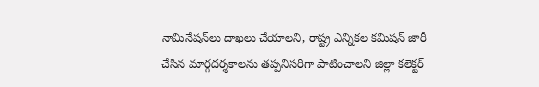నామినేషన్‌లు దాఖలు చేయాలని, రాష్ట్ర ఎన్నికల కమిషన్ జారీ చేసిన మార్గదర్శకాలను తప్పనిసరిగా పాటించాలని జిల్లా కలెక్టర్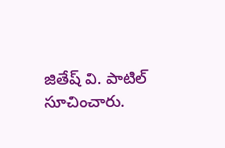జితేష్ వి. పాటిల్ సూచించారు.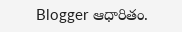Blogger ఆధారితం.